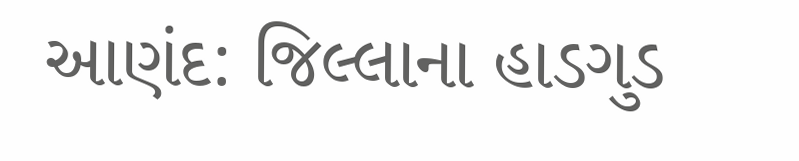આણંદ: જિલ્લાના હાડગુડ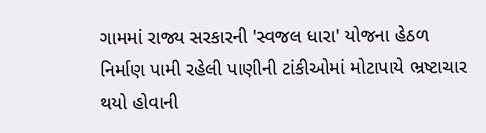ગામમાં રાજ્ય સરકારની 'સ્વજલ ધારા' યોજના હેઠળ નિર્માણ પામી રહેલી પાણીની ટાંકીઓમાં મોટાપાયે ભ્રષ્ટાચાર થયો હોવાની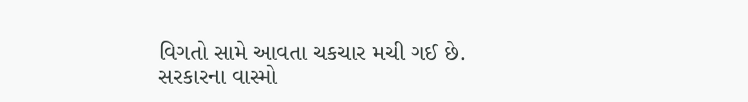વિગતો સામે આવતા ચકચાર મચી ગઈ છે. સરકારના વાસ્મો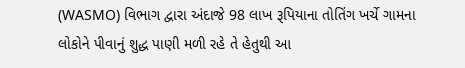(WASMO) વિભાગ દ્વારા અંદાજે 98 લાખ રૂપિયાના તોતિંગ ખર્ચે ગામના લોકોને પીવાનું શુદ્ધ પાણી મળી રહે તે હેતુથી આ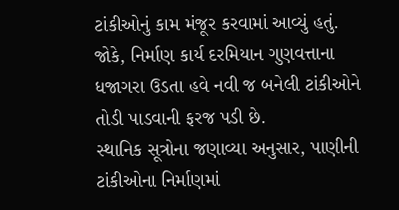ટાંકીઓનું કામ મંજૂર કરવામાં આવ્યું હતું. જોકે, નિર્માણ કાર્ય દરમિયાન ગુણવત્તાના ધજાગરા ઉડતા હવે નવી જ બનેલી ટાંકીઓને તોડી પાડવાની ફરજ પડી છે.
સ્થાનિક સૂત્રોના જણાવ્યા અનુસાર, પાણીની ટાંકીઓના નિર્માણમાં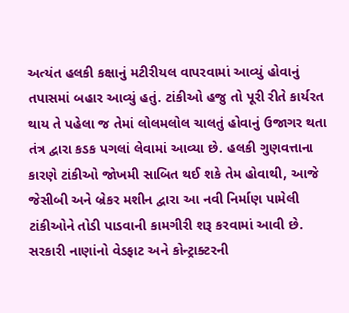અત્યંત હલકી કક્ષાનું મટીરીયલ વાપરવામાં આવ્યું હોવાનું તપાસમાં બહાર આવ્યું હતું. ટાંકીઓ હજુ તો પૂરી રીતે કાર્યરત થાય તે પહેલા જ તેમાં લોલમલોલ ચાલતું હોવાનું ઉજાગર થતા તંત્ર દ્વારા કડક પગલાં લેવામાં આવ્યા છે. હલકી ગુણવત્તાના કારણે ટાંકીઓ જોખમી સાબિત થઈ શકે તેમ હોવાથી, આજે જેસીબી અને બ્રેકર મશીન દ્વારા આ નવી નિર્માણ પામેલી ટાંકીઓને તોડી પાડવાની કામગીરી શરૂ કરવામાં આવી છે.
સરકારી નાણાંનો વેડફાટ અને કોન્ટ્રાક્ટરની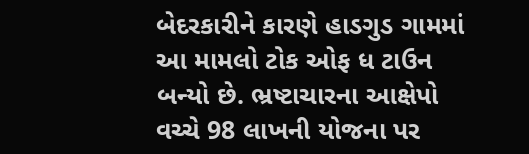બેદરકારીને કારણે હાડગુડ ગામમાં આ મામલો ટોક ઓફ ધ ટાઉન બન્યો છે. ભ્રષ્ટાચારના આક્ષેપો વચ્ચે 98 લાખની યોજના પર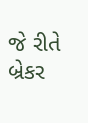જે રીતે બ્રેકર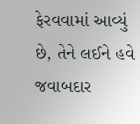ફેરવવામાં આવ્યું છે, તેને લઈને હવે જવાબદાર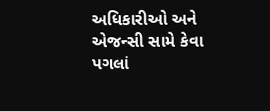અધિકારીઓ અને એજન્સી સામે કેવા પગલાં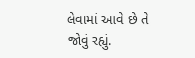લેવામાં આવે છે તે જોવું રહ્યું.